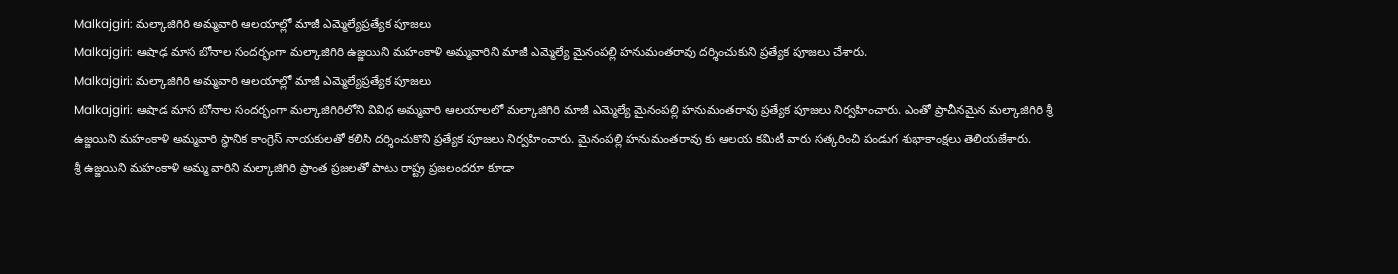Malkajgiri: మల్కాజిగిరి అమ్మవారి ఆలయాల్లో మాజీ ఎమ్మెల్యేప్రత్యేక పూజలు
Malkajgiri: ఆషాఢ మాస బోనాల సందర్భంగా మల్కాజిగిరి ఉజ్జయిని మహంకాళి అమ్మవారిని మాజీ ఎమ్మెల్యే మైనంపల్లి హనుమంతరావు దర్శించుకుని ప్రత్యేక పూజలు చేశారు.
Malkajgiri: మల్కాజిగిరి అమ్మవారి ఆలయాల్లో మాజీ ఎమ్మెల్యేప్రత్యేక పూజలు
Malkajgiri: ఆషాడ మాస బోనాల సందర్భంగా మల్కాజిగిరిలోని వివిధ అమ్మవారి ఆలయాలలో మల్కాజిగిరి మాజీ ఎమ్మెల్యే మైనంపల్లి హనుమంతరావు ప్రత్యేక పూజలు నిర్వహించారు. ఎంతో ప్రాచీనమైన మల్కాజిగిరి శ్రీ ఉజ్జయిని మహంకాళి అమ్మవారి స్థానిక కాంగ్రెస్ నాయకులతో కలిసి దర్శించుకొని ప్రత్యేక పూజలు నిర్వహించారు. మైనంపల్లి హనుమంతరావు కు ఆలయ కమిటీ వారు సత్కరించి పండుగ శుభాకాంక్షలు తెలియజేశారు.
శ్రీ ఉజ్జయిని మహంకాళి అమ్మ వారిని మల్కాజిగిరి ప్రాంత ప్రజలతో పాటు రాష్ట్ర ప్రజలందరూ కూడా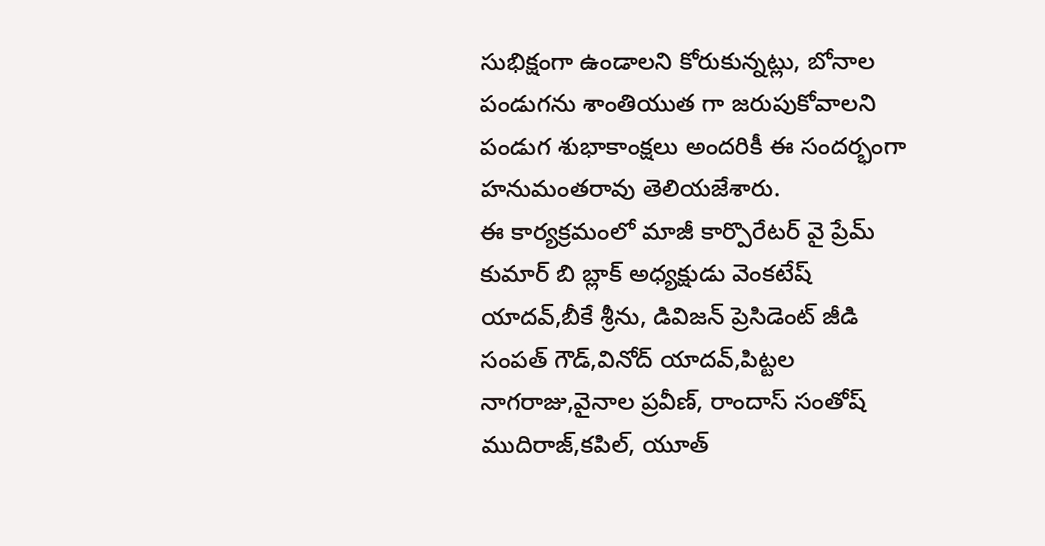సుభిక్షంగా ఉండాలని కోరుకున్నట్లు, బోనాల పండుగను శాంతియుత గా జరుపుకోవాలని పండుగ శుభాకాంక్షలు అందరికీ ఈ సందర్భంగా హనుమంతరావు తెలియజేశారు.
ఈ కార్యక్రమంలో మాజీ కార్పొరేటర్ వై ప్రేమ్ కుమార్ బి బ్లాక్ అధ్యక్షుడు వెంకటేష్ యాదవ్,బీకే శ్రీను, డివిజన్ ప్రెసిడెంట్ జీడి సంపత్ గౌడ్,వినోద్ యాదవ్,పిట్టల నాగరాజు,వైనాల ప్రవీణ్, రాందాస్ సంతోష్ ముదిరాజ్,కపిల్, యూత్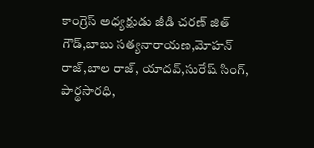కాంగ్రెస్ అధ్యక్షుడు జీడి చరణ్ జిత్ గౌడ్,బాబు సత్యనారాయణ,మోహన్ రాజ్,బాల రాజ్, యాదవ్,సురేష్ సింగ్, పార్థసారధి,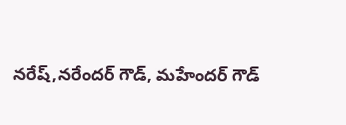నరేష్,నరేందర్ గౌడ్, మహేందర్ గౌడ్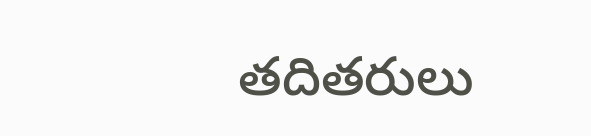తదితరులు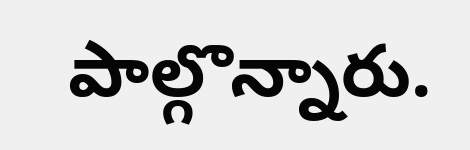పాల్గొన్నారు.